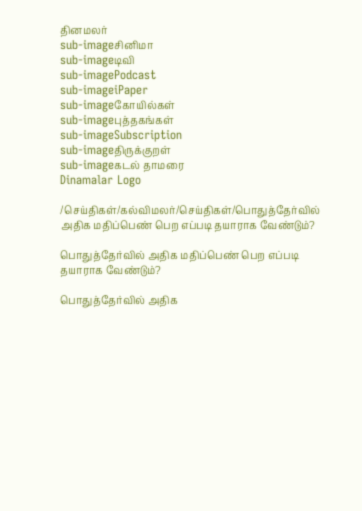தினமலர்
sub-imageசினிமா
sub-imageடிவி
sub-imagePodcast
sub-imageiPaper
sub-imageகோயில்கள்
sub-imageபுத்தகங்கள்
sub-imageSubscription
sub-imageதிருக்குறள்
sub-imageகடல் தாமரை
Dinamalar Logo

/செய்திகள்/கல்விமலர்/செய்திகள்/பொதுத்தேர்வில் அதிக மதிப்பெண் பெற எப்படி தயாராக வேண்டும்?

பொதுத்தேர்வில் அதிக மதிப்பெண் பெற எப்படி தயாராக வேண்டும்?

பொதுத்தேர்வில் அதிக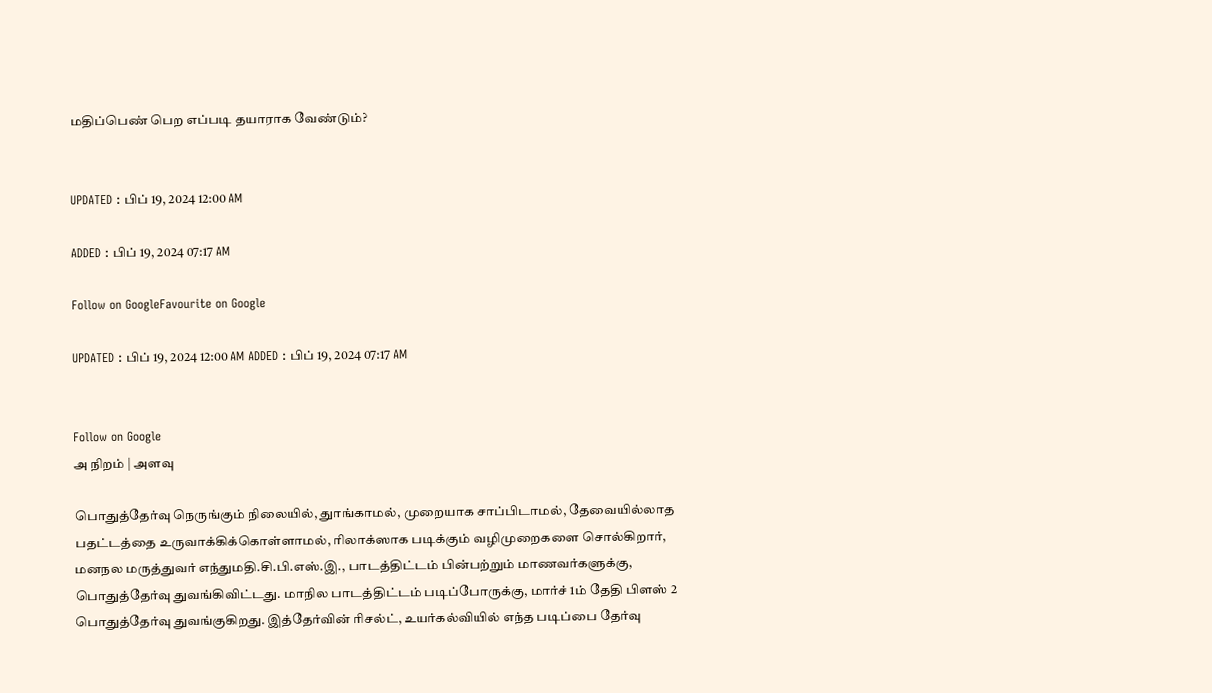மதிப்பெண் பெற எப்படி தயாராக வேண்டும்?


UPDATED : பிப் 19, 2024 12:00 AM

ADDED : பிப் 19, 2024 07:17 AM

Follow on GoogleFavourite on Google

UPDATED : பிப் 19, 2024 12:00 AM ADDED : பிப் 19, 2024 07:17 AM


Follow on Google
அ நிறம் | அளவு

பொதுத்தேர்வு நெருங்கும் நிலையில், துாங்காமல், முறையாக சாப்பிடாமல், தேவையில்லாத பதட்டத்தை உருவாக்கிக்கொள்ளாமல், ரிலாக்ஸாக படிக்கும் வழிமுறைகளை சொல்கிறார், மனநல மருத்துவர் எந்துமதி.சி.பி.எஸ்.இ., பாடத்திட்டம் பின்பற்றும் மாணவர்களுக்கு, பொதுத்தேர்வு துவங்கிவிட்டது. மாநில பாடத்திட்டம் படிப்போருக்கு, மார்ச் 1ம் தேதி பிளஸ் 2 பொதுத்தேர்வு துவங்குகிறது. இத்தேர்வின் ரிசல்ட், உயர்கல்வியில் எந்த படிப்பை தேர்வு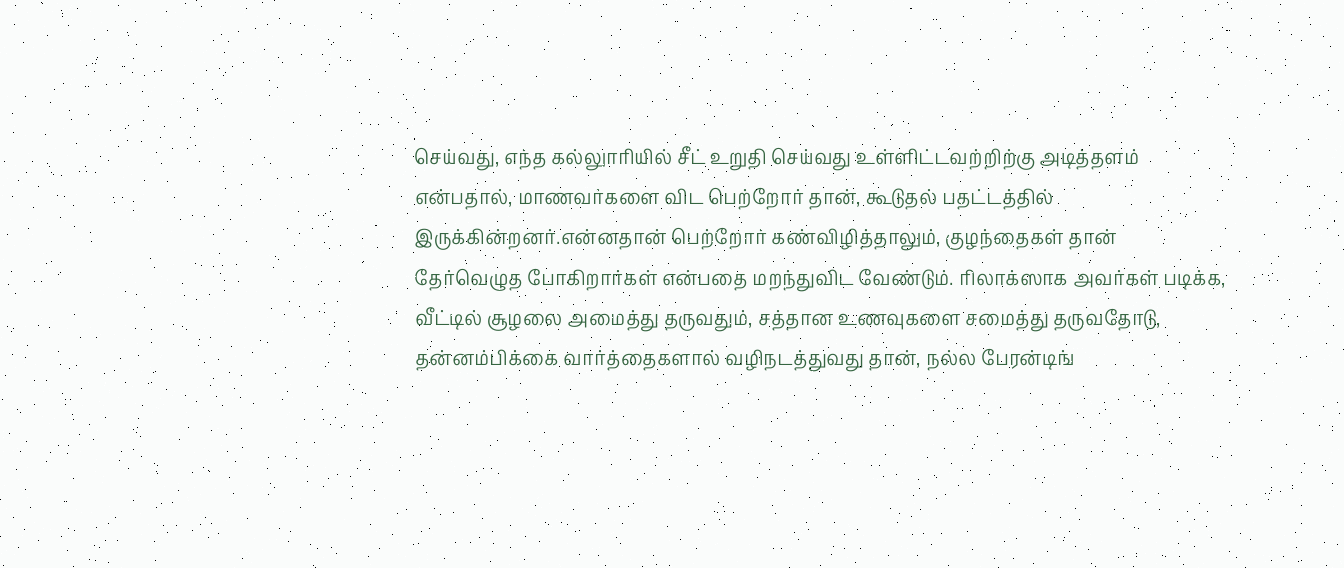செய்வது, எந்த கல்லுாரியில் சீட் உறுதி செய்வது உள்ளிட்டவற்றிற்கு அடித்தளம் என்பதால், மாணவர்களை விட பெற்றோர் தான், கூடுதல் பதட்டத்தில் இருக்கின்றனர்.என்னதான் பெற்றோர் கண்விழித்தாலும், குழந்தைகள் தான் தேர்வெழுத போகிறார்கள் என்பதை மறந்துவிட வேண்டும். ரிலாக்ஸாக அவர்கள் படிக்க, வீட்டில் சூழலை அமைத்து தருவதும், சத்தான உணவுகளை சமைத்து தருவதோடு, தன்னம்பிக்கை வார்த்தைகளால் வழிநடத்துவது தான், நல்ல பேரன்டிங்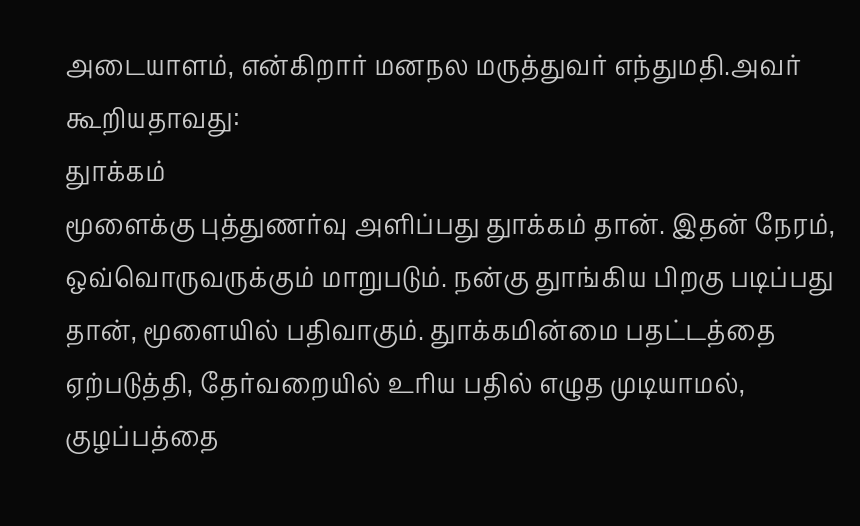அடையாளம், என்கிறார் மனநல மருத்துவர் எந்துமதி.அவர் கூறியதாவது:
துாக்கம்
மூளைக்கு புத்துணர்வு அளிப்பது துாக்கம் தான். இதன் நேரம், ஒவ்வொருவருக்கும் மாறுபடும். நன்கு துாங்கிய பிறகு படிப்பது தான், மூளையில் பதிவாகும். துாக்கமின்மை பதட்டத்தை ஏற்படுத்தி, தேர்வறையில் உரிய பதில் எழுத முடியாமல், குழப்பத்தை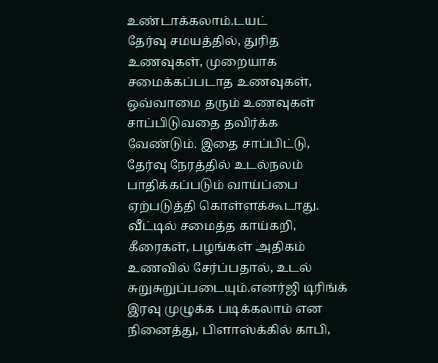உண்டாக்கலாம்.டயட்
தேர்வு சமயத்தில், துரித உணவுகள், முறையாக சமைக்கப்படாத உணவுகள், ஒவ்வாமை தரும் உணவுகள் சாப்பிடுவதை தவிர்க்க வேண்டும். இதை சாப்பிட்டு, தேர்வு நேரத்தில் உடல்நலம் பாதிக்கப்படும் வாய்ப்பை ஏற்படுத்தி கொள்ளக்கூடாது. வீட்டில் சமைத்த காய்கறி, கீரைகள், பழங்கள் அதிகம் உணவில் சேர்ப்பதால், உடல் சுறுசுறுப்படையும்.எனர்ஜி டிரிங்க்
இரவு முழுக்க படிக்கலாம் என நினைத்து, பிளாஸ்க்கில் காபி,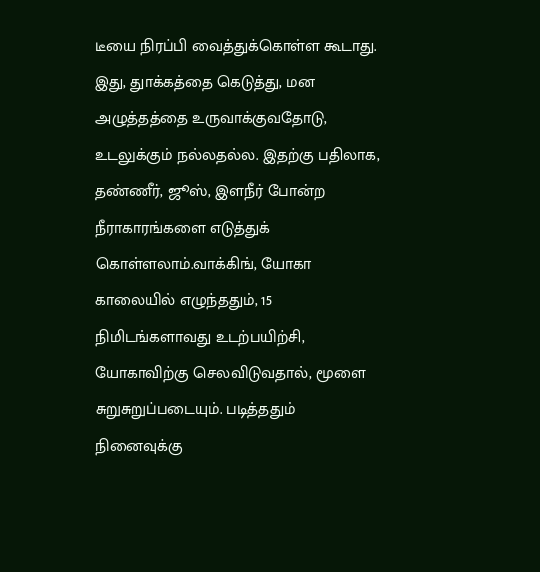டீயை நிரப்பி வைத்துக்கொள்ள கூடாது. இது, துாக்கத்தை கெடுத்து, மன அழுத்தத்தை உருவாக்குவதோடு, உடலுக்கும் நல்லதல்ல. இதற்கு பதிலாக, தண்ணீர், ஜூஸ், இளநீர் போன்ற நீராகாரங்களை எடுத்துக் கொள்ளலாம்.வாக்கிங், யோகா
காலையில் எழுந்ததும், 15 நிமிடங்களாவது உடற்பயிற்சி, யோகாவிற்கு செலவிடுவதால், மூளை சுறுசுறுப்படையும். படித்ததும் நினைவுக்கு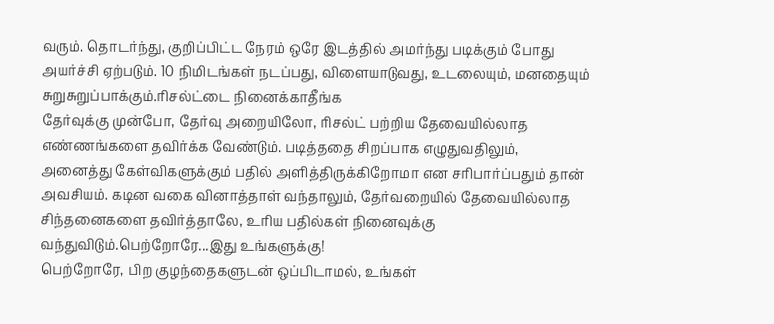வரும். தொடர்ந்து, குறிப்பிட்ட நேரம் ஒரே இடத்தில் அமர்ந்து படிக்கும் போது அயர்ச்சி ஏற்படும். 10 நிமிடங்கள் நடப்பது, விளையாடுவது, உடலையும், மனதையும் சுறுசுறுப்பாக்கும்.ரிசல்ட்டை நினைக்காதீங்க
தேர்வுக்கு முன்போ, தேர்வு அறையிலோ, ரிசல்ட் பற்றிய தேவையில்லாத எண்ணங்களை தவிர்க்க வேண்டும். படித்ததை சிறப்பாக எழுதுவதிலும், அனைத்து கேள்விகளுக்கும் பதில் அளித்திருக்கிறோமா என சரிபார்ப்பதும் தான் அவசியம். கடின வகை வினாத்தாள் வந்தாலும், தேர்வறையில் தேவையில்லாத சிந்தனைகளை தவிர்த்தாலே, உரிய பதில்கள் நினைவுக்கு வந்துவிடும்.பெற்றோரே...இது உங்களுக்கு!
பெற்றோரே, பிற குழந்தைகளுடன் ஒப்பிடாமல், உங்கள்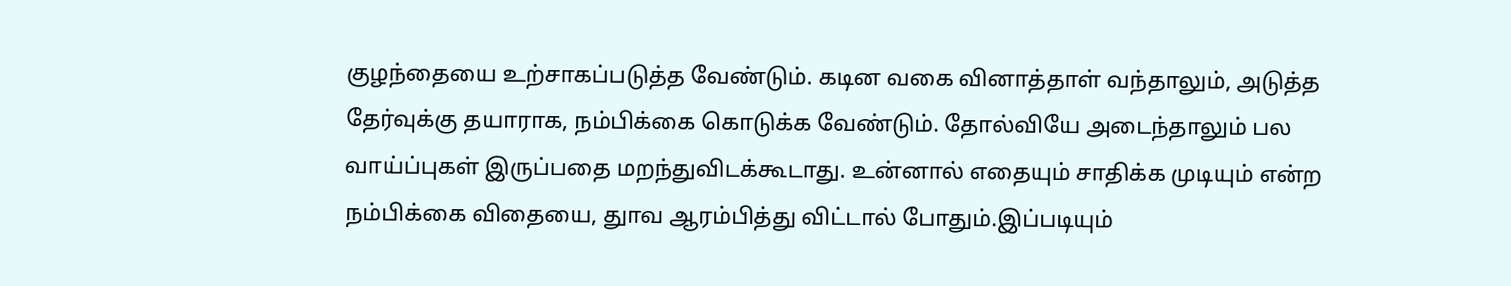குழந்தையை உற்சாகப்படுத்த வேண்டும். கடின வகை வினாத்தாள் வந்தாலும், அடுத்த தேர்வுக்கு தயாராக, நம்பிக்கை கொடுக்க வேண்டும். தோல்வியே அடைந்தாலும் பல வாய்ப்புகள் இருப்பதை மறந்துவிடக்கூடாது. உன்னால் எதையும் சாதிக்க முடியும் என்ற நம்பிக்கை விதையை, துாவ ஆரம்பித்து விட்டால் போதும்.இப்படியும்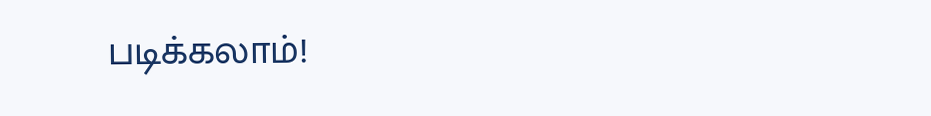படிக்கலாம்!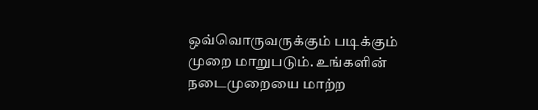ஒவ்வொருவருக்கும் படிக்கும் முறை மாறுபடும். உங்களின் நடைமுறையை மாற்ற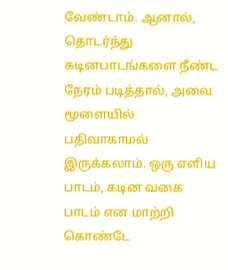வேண்டாம். ஆனால், தொடர்ந்து கடினபாடங்களை நீண்ட நேரம் படித்தால், அவை மூளையில் பதிவாகாமல் இருக்கலாம். ஒரு எளிய பாடம், கடின வகை பாடம் என மாற்றி கொண்டே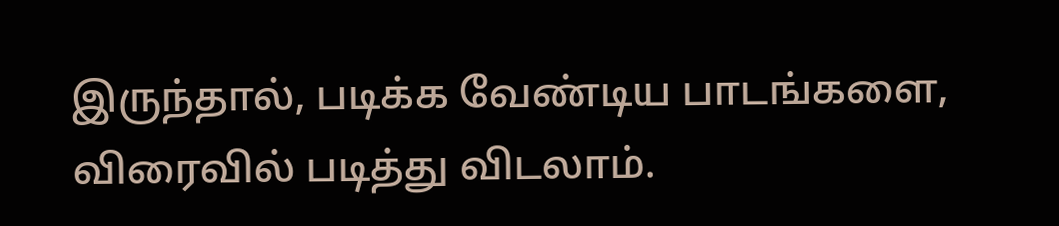இருந்தால், படிக்க வேண்டிய பாடங்களை, விரைவில் படித்து விடலாம்.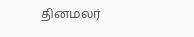தினமலர்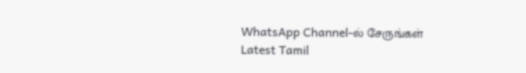WhatsApp Channel-ல் சேருங்கள்
Latest Tamil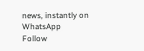news, instantly on WhatsApp
Follow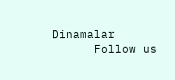Dinamalar
      Follow us